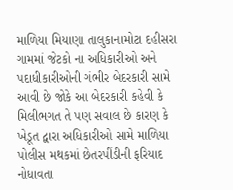માળિયા મિયાણા તાલુકાનામોટા દહીસરા ગામમાં જેટકો ના અધિકારીઓ અને પદાધીકારીઓની ગંભીર બેદરકારી સામે આવી છે જોકે આ બેદરકારી કહેવી કે મિલીભગત તે પણ સવાલ છે કારણ કે ખેડૂત દ્વારા અધિકારીઓ સામે માળિયા પોલીસ મથકમાં છેતરપીંડીની ફરિયાદ નોધાવતા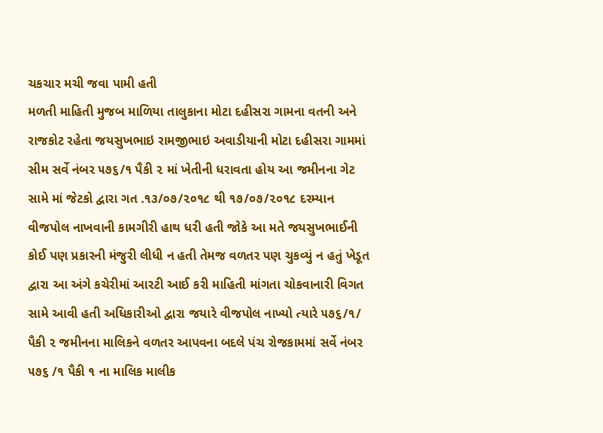ચકચાર મચી જવા પામી હતી
મળતી માહિતી મુજબ માળિયા તાલુકાના મોટા દહીસરા ગામના વતની અને રાજકોટ રહેતા જયસુખભાઇ રામજીભાઇ અવાડીયાની મોટા દહીસરા ગામમાં સીમ સર્વે નંબર ૫૭૬/૧ પૈકી ૨ માં ખેતીની ધરાવતા હોય આ જમીનના ગેટ સામે માં જેટકો દ્વારા ગત .૧૩/૦૭/૨૦૧૮ થી ૧૭/૦૭/૨૦૧૮ દરમ્યાન વીજપોલ નાખવાની કામગીરી હાથ ધરી હતી જોકે આ મતે જયસુખભાઈની કોઈ પણ પ્રકારની મંજુરી લીધી ન હતી તેમજ વળતર પણ ચુકવ્યું ન હતું ખેડૂત દ્વારા આ અંગે કચેરીમાં આરટી આઈ કરી માહિતી માંગતા ચોકવાનારી વિગત સામે આવી હતી અધિકારીઓ દ્વારા જયારે વીજપોલ નાખ્યો ત્યારે ૫૭૬/૧/ પૈકી ૨ જમીનના માલિકને વળતર આપવના બદલે પંચ રોજકામમાં સર્વે નંબર ૫૭૬ /૧ પૈકી ૧ ના માલિક માલીક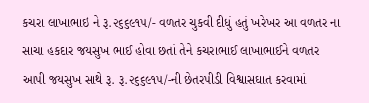કચરા લાખાભાઇ ને રૂ.૨૬૬૯૧૫/- વળતર ચુકવી દીધું હતું ખરેખર આ વળતર ના સાચા હકદાર જયસુખ ભાઈ હોવા છતાં તેને કચરાભાઈ લાખાભાઈને વળતર આપી જયસુખ સાથે રૂ. રૂ.૨૬૬૯૧૫/-ની છેતરપીડી વિશ્વાસઘાત કરવામાં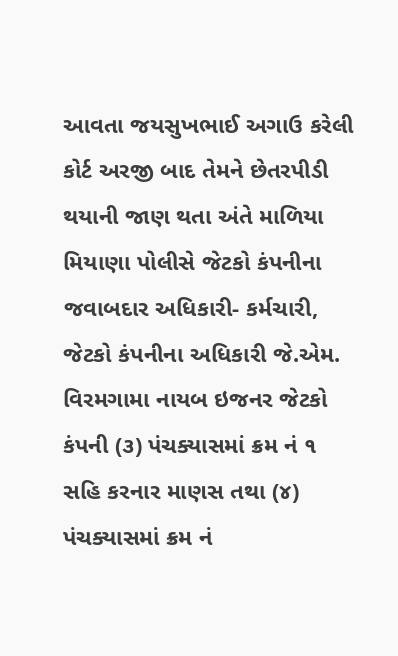આવતા જયસુખભાઈ અગાઉ કરેલી કોર્ટ અરજી બાદ તેમને છેતરપીડી થયાની જાણ થતા અંતે માળિયા મિયાણા પોલીસે જેટકો કંપનીના જવાબદાર અધિકારી- કર્મચારી, જેટકો કંપનીના અધિકારી જે.એમ. વિરમગામા નાયબ ઇજનર જેટકો કંપની (૩) પંચક્યાસમાં ક્રમ નં ૧ સહિ કરનાર માણસ તથા (૪) પંચક્યાસમાં ક્રમ નં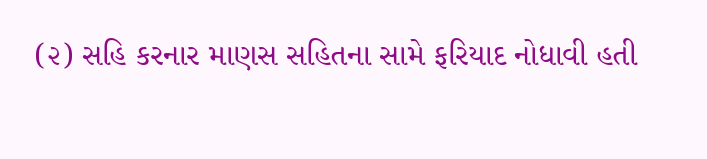(૨) સહિ કરનાર માણસ સહિતના સામે ફરિયાદ નોધાવી હતી